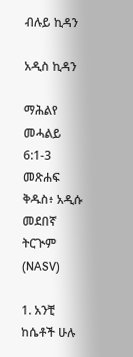ብሉይ ኪዳን

አዲስ ኪዳን

ማሕልየ መሓልይ 6:1-3 መጽሐፍ ቅዱስ፥ አዲሱ መደበኛ ትርጒም (NASV)

1. አንቺ ከሴቶች ሁሉ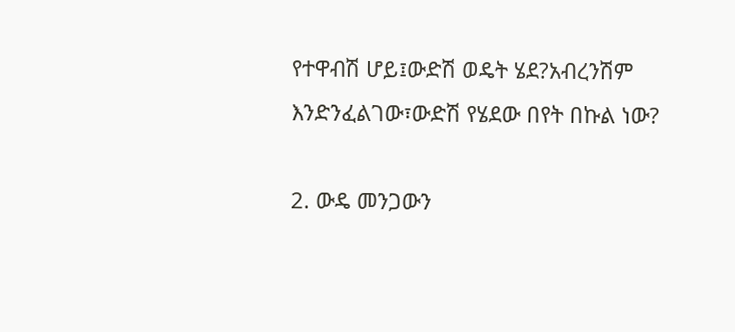የተዋብሽ ሆይ፤ውድሽ ወዴት ሄደ?አብረንሽም እንድንፈልገው፣ውድሽ የሄደው በየት በኩል ነው?

2. ውዴ መንጋውን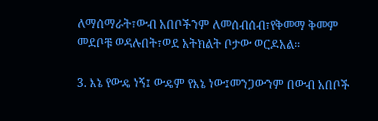ለማሰማራት፣ውብ አበቦችንም ለመሰብሰብ፣የቅመማ ቅመም መደቦቹ ወዳሉበት፣ወደ አትክልት ቦታው ወርዶአል።

3. እኔ የውዴ ነኝ፤ ውዴም የእኔ ነው፤መንጋውንም በውብ አበቦች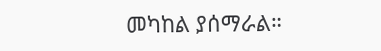መካከል ያሰማራል።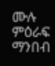ሙሉ ምዕራፍ ማንበብ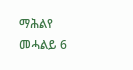ማሕልየ መሓልይ 6